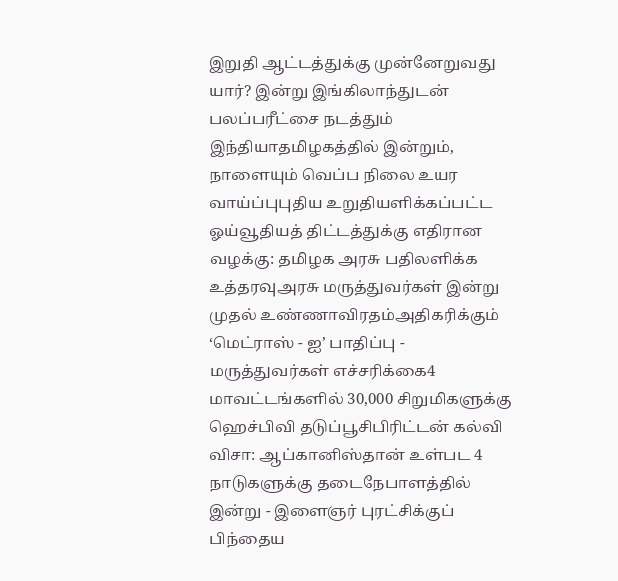இறுதி ஆட்டத்துக்கு முன்னேறுவது யார்? இன்று இங்கிலாந்துடன் பலப்பரீட்சை நடத்தும் இந்தியாதமிழகத்தில் இன்றும், நாளையும் வெப்ப நிலை உயர வாய்ப்புபுதிய உறுதியளிக்கப்பட்ட ஓய்வூதியத் திட்டத்துக்கு எதிரான வழக்கு: தமிழக அரசு பதிலளிக்க உத்தரவுஅரசு மருத்துவர்கள் இன்று முதல் உண்ணாவிரதம்அதிகரிக்கும் ‘மெட்ராஸ் - ஐ’ பாதிப்பு - மருத்துவர்கள் எச்சரிக்கை4 மாவட்டங்களில் 30,000 சிறுமிகளுக்கு ஹெச்பிவி தடுப்பூசிபிரிட்டன் கல்வி விசா: ஆப்கானிஸ்தான் உள்பட 4 நாடுகளுக்கு தடைநேபாளத்தில் இன்று - இளைஞர் புரட்சிக்குப் பிந்தைய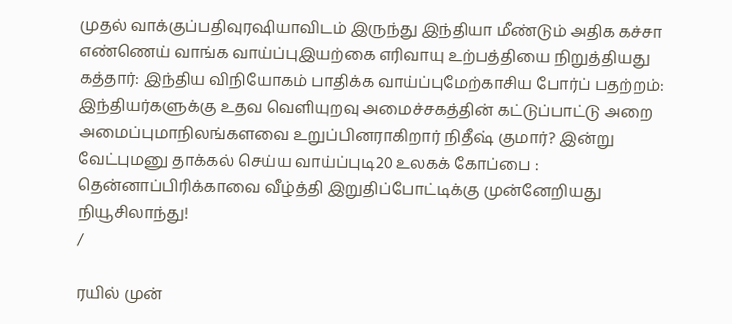முதல் வாக்குப்பதிவுரஷியாவிடம் இருந்து இந்தியா மீண்டும் அதிக கச்சா எண்ணெய் வாங்க வாய்ப்புஇயற்கை எரிவாயு உற்பத்தியை நிறுத்தியது கத்தார்: இந்திய விநியோகம் பாதிக்க வாய்ப்புமேற்காசிய போர்ப் பதற்றம்: இந்தியர்களுக்கு உதவ வெளியுறவு அமைச்சகத்தின் கட்டுப்பாட்டு அறை அமைப்புமாநிலங்களவை உறுப்பினராகிறார் நிதீஷ் குமார்? இன்று வேட்புமனு தாக்கல் செய்ய வாய்ப்புடி20 உலகக் கோப்பை : தென்னாப்பிரிக்காவை வீழ்த்தி இறுதிப்போட்டிக்கு முன்னேறியது நியூசிலாந்து!
/

ரயில் முன்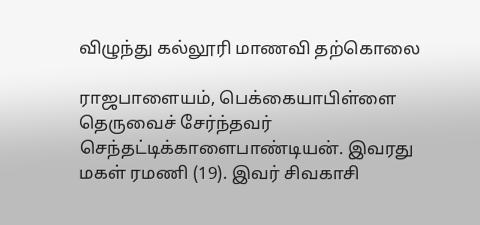விழுந்து கல்லூரி மாணவி தற்கொலை

ராஜபாளையம், பெக்கையாபிள்ளை தெருவைச் சேர்ந்தவர் செந்தட்டிக்காளைபாண்டியன். இவரது மகள் ரமணி (19). இவர் சிவகாசி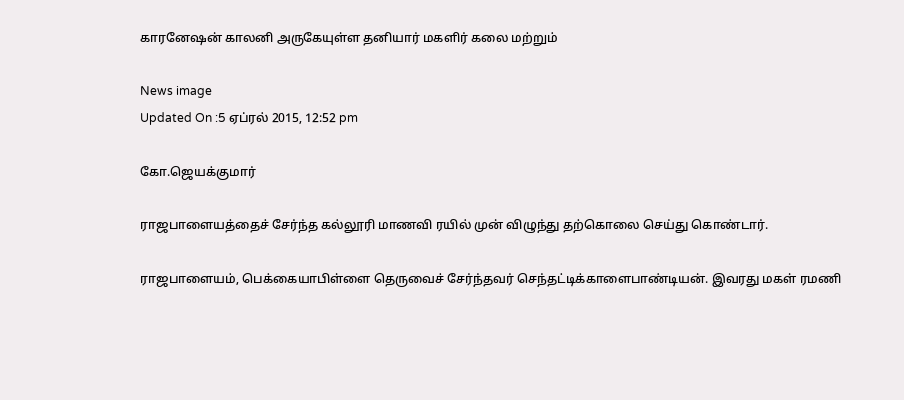காரனேஷன் காலனி அருகேயுள்ள தனியார் மகளிர் கலை மற்றும்

News image
Updated On :5 ஏப்ரல் 2015, 12:52 pm

கோ.ஜெயக்குமார்

ராஜபாளையத்தைச் சேர்ந்த கல்லூரி மாணவி ரயில் முன் விழுந்து தற்கொலை செய்து கொண்டார்.

ராஜபாளையம், பெக்கையாபிள்ளை தெருவைச் சேர்ந்தவர் செந்தட்டிக்காளைபாண்டியன். இவரது மகள் ரமணி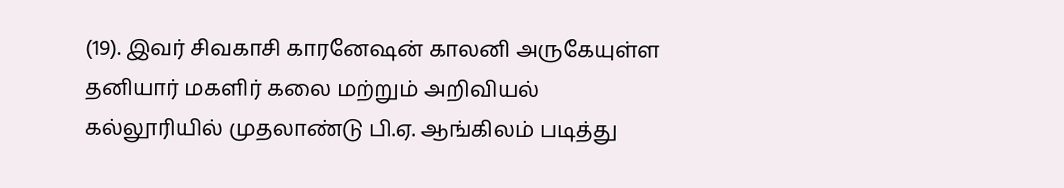(19). இவர் சிவகாசி காரனேஷன் காலனி அருகேயுள்ள தனியார் மகளிர் கலை மற்றும் அறிவியல் கல்லூரியில் முதலாண்டு பி.ஏ. ஆங்கிலம் படித்து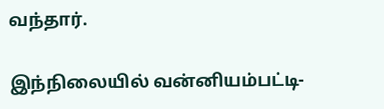வந்தார்.

இந்நிலையில் வன்னியம்பட்டி-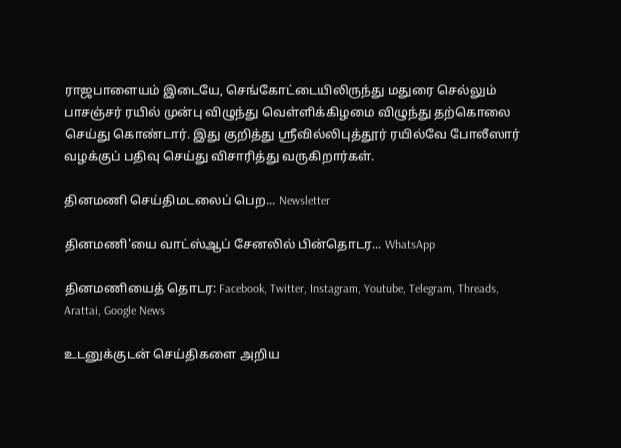ராஜபாளையம் இடையே, செங்கோட்டையிலிருந்து மதுரை செல்லும் பாசஞ்சர் ரயில் முன்பு விழுந்து வெள்ளிக்கிழமை விழுந்து தற்கொலை செய்து கொண்டார். இது குறித்து ஸ்ரீவில்லிபுத்தூர் ரயில்வே போலீஸார் வழக்குப் பதிவு செய்து விசாரித்து வருகிறார்கள்.

தினமணி செய்திமடலைப் பெற... Newsletter

தினமணி'யை வாட்ஸ்ஆப் சேனலில் பின்தொடர... WhatsApp

தினமணியைத் தொடர: Facebook, Twitter, Instagram, Youtube, Telegram, Threads, Arattai, Google News

உடனுக்குடன் செய்திகளை அறிய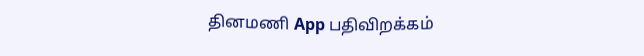தினமணி App பதிவிறக்கம்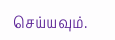செய்யவும்.